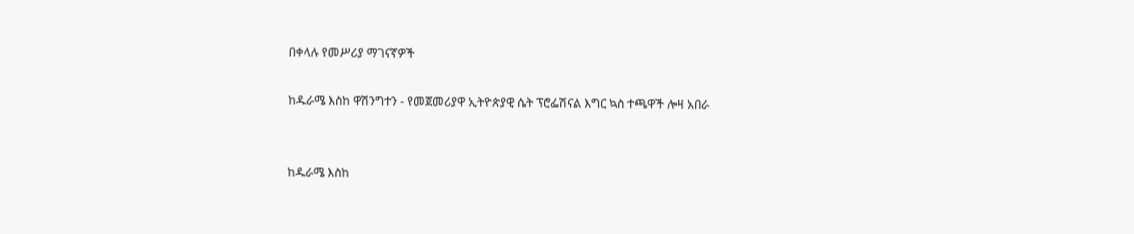በቀላሉ የመሥሪያ ማገናኛዎች

ከዱራሜ እስከ ዋሽንግተን - የመጀመሪያዋ ኢትዮጵያዊ ሴት ፕሮፌሽናል እግር ኳስ ተጫዋች ሎዛ አበራ


ከዱራሜ እስከ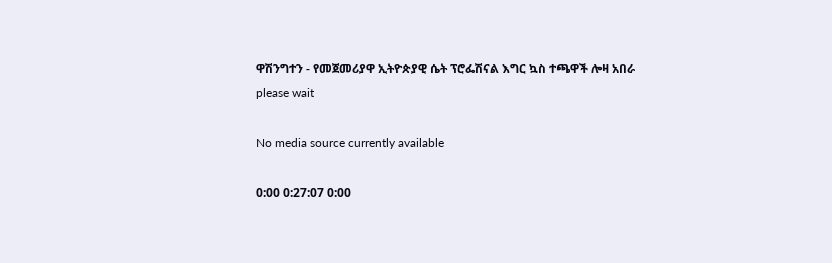ዋሽንግተን - የመጀመሪያዋ ኢትዮጵያዊ ሴት ፕሮፌሽናል እግር ኳስ ተጫዋች ሎዛ አበራ
please wait

No media source currently available

0:00 0:27:07 0:00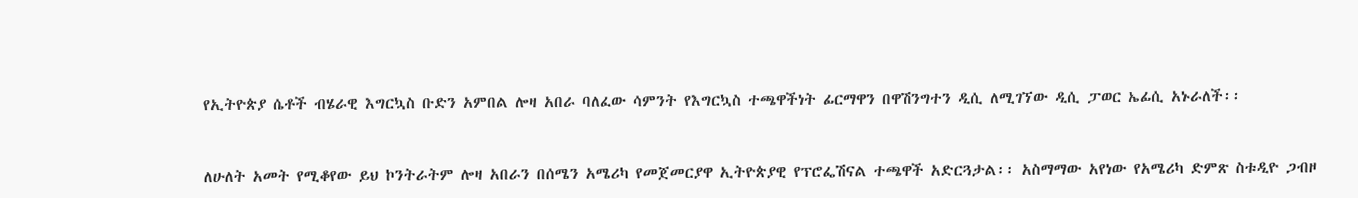የኢትዮጵያ ሴቶች ብሄራዊ እግርኳስ ቡድን አምበል ሎዛ አበራ ባለፈው ሳምንት የእግርኳስ ተጫዋችነት ፊርማዋን በዋሽንግተን ዲሲ ለሚገኘው ዲሲ ፓወር ኤፊሲ አኑራለች፡፡


ለሁለት አመት የሚቆየው ይህ ኮንትራትም ሎዛ አበራን በሰሜን አሜሪካ የመጀመርያዋ ኢትዮጵያዊ የፕሮፌሽናል ተጫዋች አድርጓታል፡፡ አስማማው አየነው የአሜሪካ ድምጽ ስቱዲዮ ጋብዞ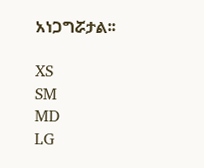አነጋግሯታል፡፡

XS
SM
MD
LG